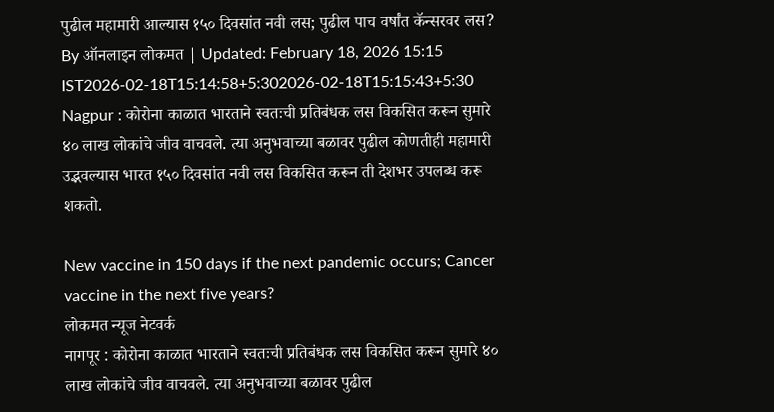पुढील महामारी आल्यास १५० दिवसांत नवी लस; पुढील पाच वर्षांत कॅन्सरवर लस?
By ऑनलाइन लोकमत | Updated: February 18, 2026 15:15 IST2026-02-18T15:14:58+5:302026-02-18T15:15:43+5:30
Nagpur : कोरोना काळात भारताने स्वतःची प्रतिबंधक लस विकसित करून सुमारे ४० लाख लोकांचे जीव वाचवले. त्या अनुभवाच्या बळावर पुढील कोणतीही महामारी उद्भवल्यास भारत १५० दिवसांत नवी लस विकसित करून ती देशभर उपलब्ध करू शकतो.

New vaccine in 150 days if the next pandemic occurs; Cancer vaccine in the next five years?
लोकमत न्यूज नेटवर्क
नागपूर : कोरोना काळात भारताने स्वतःची प्रतिबंधक लस विकसित करून सुमारे ४० लाख लोकांचे जीव वाचवले. त्या अनुभवाच्या बळावर पुढील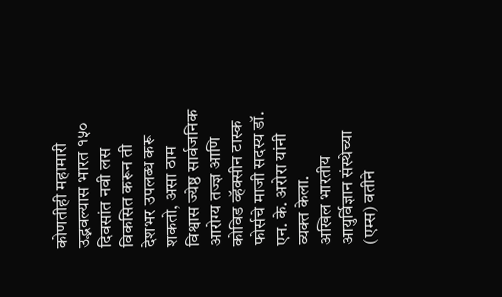कोणतीही महामारी उद्भवल्यास भारत १५० दिवसांत नवी लस विकसित करून ती देशभर उपलब्ध करू शकतो, असा ठाम विश्वास ज्येष्ठ सार्वजनिक आरोग्य तज्ज्ञ आणि कोविड व्हॅक्सीन टास्क फोर्सचे माजी सदस्य डॉ. एन. के. अरोरा यांनी व्यक्त केला.
अखिल भारतीय आयुर्विज्ञान संस्थेच्या (एम्स) वतीने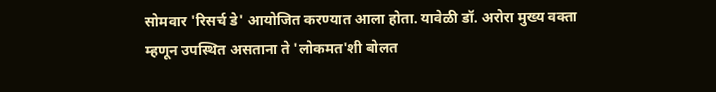सोमवार 'रिसर्च डे' आयोजित करण्यात आला होता. यावेळी डॉ. अरोरा मुख्य वक्ता म्हणून उपस्थित असताना ते 'लोकमत'शी बोलत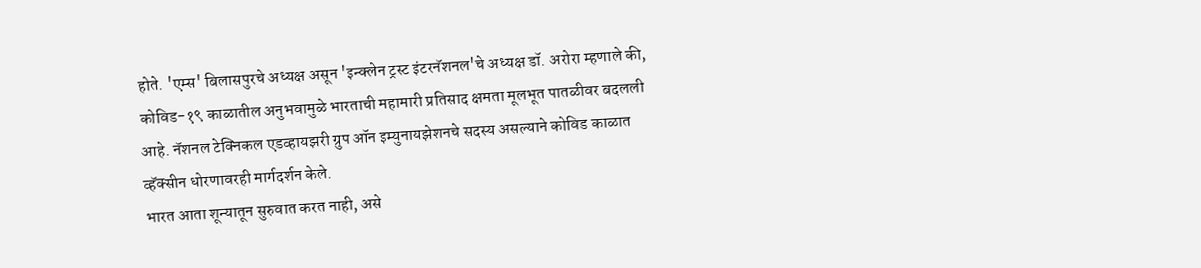होते. 'एम्स' बिलासपुरचे अध्यक्ष असून 'इन्क्लेन ट्रस्ट इंटरनॅशनल'चे अध्यक्ष डॉ. अरोरा म्हणाले की, कोविड-१९ काळातील अनुभवामुळे भारताची महामारी प्रतिसाद क्षमता मूलभूत पातळीवर बदलली आहे. नॅशनल टेक्निकल एडव्हायझरी ग्रुप ऑन इम्युनायझेशनचे सदस्य असल्याने कोविड काळात व्हॅक्सीन धोरणावरही मार्गदर्शन केले.
भारत आता शून्यातून सुरुवात करत नाही, असे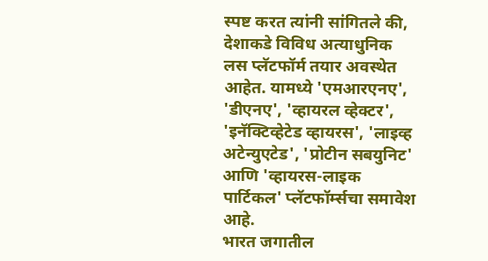स्पष्ट करत त्यांनी सांगितले की, देशाकडे विविध अत्याधुनिक लस प्लॅटफॉर्म तयार अवस्थेत आहेत. यामध्ये 'एमआरएनए', 'डीएनए', 'व्हायरल व्हेक्टर', 'इनॅक्टिव्हेटेड व्हायरस', 'लाइव्ह अटेन्युएटेड', 'प्रोटीन सबयुनिट' आणि 'व्हायरस-लाइक पार्टिकल' प्लॅटफॉर्म्सचा समावेश आहे.
भारत जगातील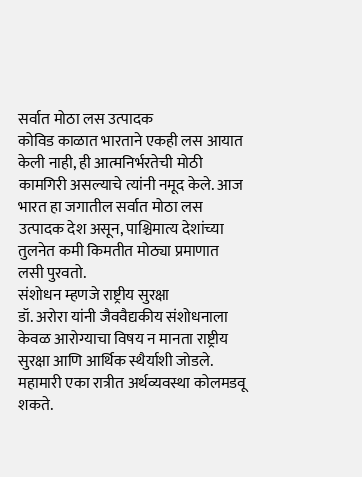सर्वात मोठा लस उत्पादक
कोविड काळात भारताने एकही लस आयात केली नाही, ही आत्मनिर्भरतेची मोठी कामगिरी असल्याचे त्यांनी नमूद केले. आज भारत हा जगातील सर्वात मोठा लस उत्पादक देश असून, पाश्चिमात्य देशांच्या तुलनेत कमी किमतीत मोठ्या प्रमाणात लसी पुरवतो.
संशोधन म्हणजे राष्ट्रीय सुरक्षा
डॉ. अरोरा यांनी जैववैद्यकीय संशोधनाला केवळ आरोग्याचा विषय न मानता राष्ट्रीय सुरक्षा आणि आर्थिक स्थैर्याशी जोडले. महामारी एका रात्रीत अर्थव्यवस्था कोलमडवू शकते.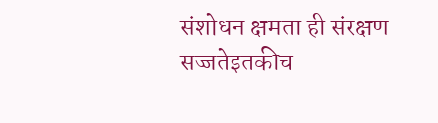संशोधन क्षमता ही संरक्षण सज्जतेइतकीच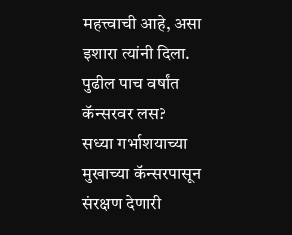महत्त्वाची आहे, असा इशारा त्यांनी दिला.
पुढील पाच वर्षांत कॅन्सरवर लस?
सध्या गर्भाशयाच्या मुखाच्या कॅन्सरपासून संरक्षण देणारी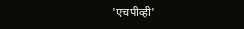'एचपीव्ही'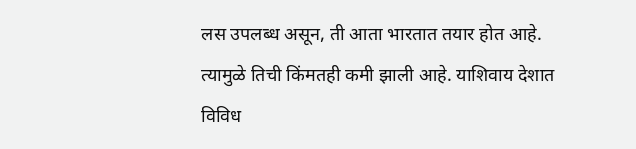लस उपलब्ध असून, ती आता भारतात तयार होत आहे. त्यामुळे तिची किंमतही कमी झाली आहे. याशिवाय देशात विविध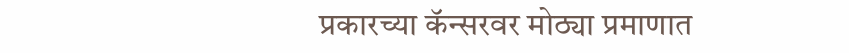प्रकारच्या कॅन्सरवर मोठ्या प्रमाणात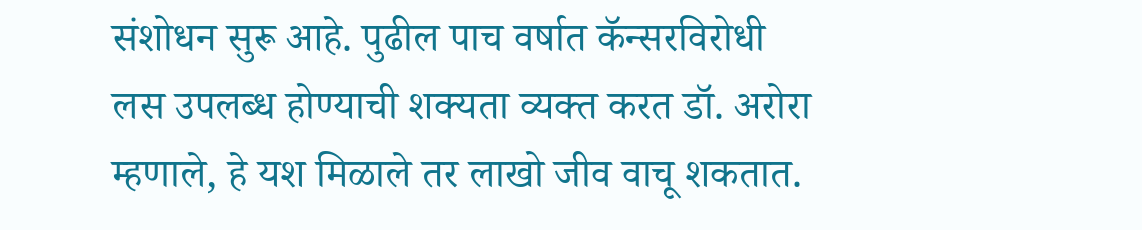संशोधन सुरू आहे. पुढील पाच वर्षात कॅन्सरविरोधी लस उपलब्ध होण्याची शक्यता व्यक्त करत डॉ. अरोरा म्हणाले, हे यश मिळाले तर लाखो जीव वाचू शकतात.